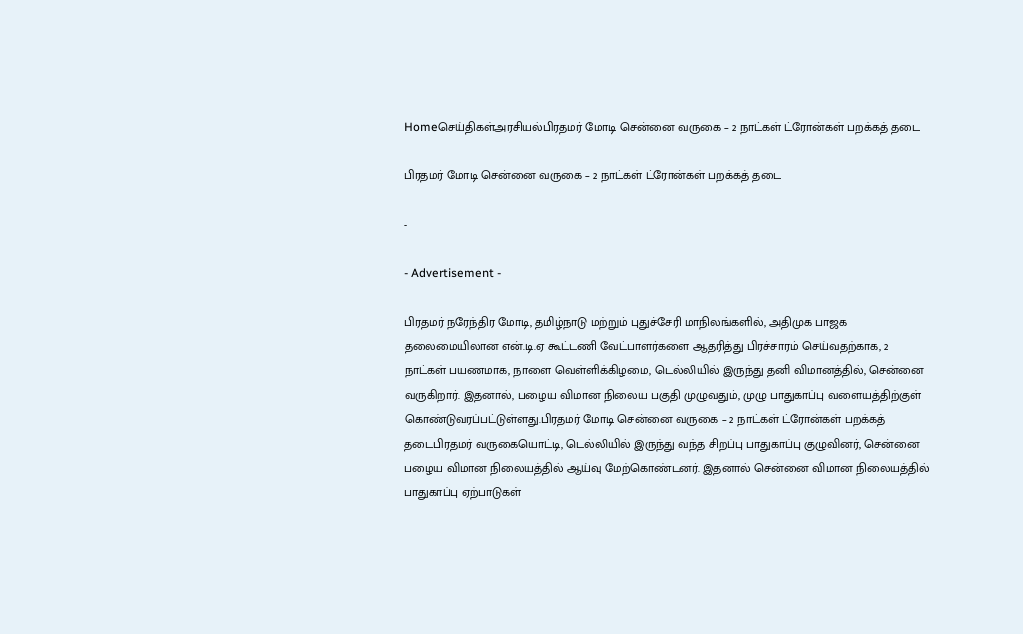Homeசெய்திகள்அரசியல்பிரதமர் மோடி சென்னை வருகை – 2 நாட்கள் ட்ரோன்கள் பறக்கத் தடை

பிரதமர் மோடி சென்னை வருகை – 2 நாட்கள் ட்ரோன்கள் பறக்கத் தடை

-

- Advertisement -

பிரதமர் நரேந்திர மோடி, தமிழ்நாடு மற்றும் புதுச்சேரி மாநிலங்களில், அதிமுக பாஜக தலைமையிலான என்.டி.ஏ கூட்டணி வேட்பாளர்களை ஆதரித்து பிரச்சாரம் செய்வதற்காக, 2 நாட்கள் பயணமாக, நாளை வெள்ளிக்கிழமை, டெல்லியில் இருந்து தனி விமானத்தில், சென்னை வருகிறார். இதனால், பழைய விமான நிலைய பகுதி முழுவதும், முழு பாதுகாப்பு வளையத்திற்குள் கொண்டுவரப்பட்டுள்ளது.பிரதமர் மோடி சென்னை வருகை – 2 நாட்கள் ட்ரோன்கள் பறக்கத் தடைபிரதமர் வருகையொட்டி, டெல்லியில் இருந்து வந்த சிறப்பு பாதுகாப்பு குழுவினர், சென்னை பழைய விமான நிலையத்தில் ஆய்வு மேற்கொண்டனர். இதனால் சென்னை விமான நிலையத்தில் பாதுகாப்பு ஏற்பாடுகள்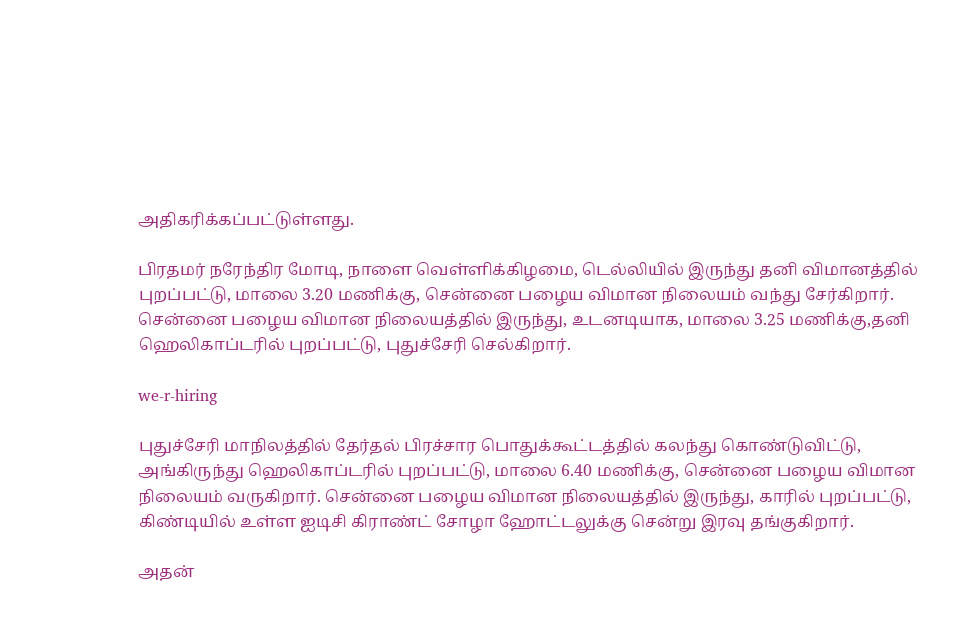அதிகரிக்கப்பட்டுள்ளது.

பிரதமர் நரேந்திர மோடி, நாளை வெள்ளிக்கிழமை, டெல்லியில் இருந்து தனி விமானத்தில் புறப்பட்டு, மாலை 3.20 மணிக்கு, சென்னை பழைய விமான நிலையம் வந்து சேர்கிறார். சென்னை பழைய விமான நிலையத்தில் இருந்து, உடனடியாக, மாலை 3.25 மணிக்கு,தனி ஹெலிகாப்டரில் புறப்பட்டு, புதுச்சேரி செல்கிறார்.

we-r-hiring

புதுச்சேரி மாநிலத்தில் தேர்தல் பிரச்சார பொதுக்கூட்டத்தில் கலந்து கொண்டுவிட்டு, அங்கிருந்து ஹெலிகாப்டரில் புறப்பட்டு, மாலை 6.40 மணிக்கு, சென்னை பழைய விமான நிலையம் வருகிறார். சென்னை பழைய விமான நிலையத்தில் இருந்து, காரில் புறப்பட்டு, கிண்டியில் உள்ள ஐடிசி கிராண்ட் சோழா ஹோட்டலுக்கு சென்று இரவு தங்குகிறார்.

அதன்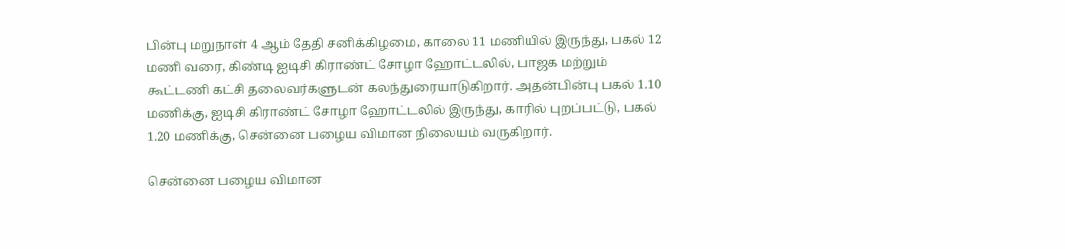பின்பு மறுநாள் 4 ஆம் தேதி சனிக்கிழமை, காலை 11 மணியில் இருந்து, பகல் 12 மணி வரை, கிண்டி ஐடிசி கிராண்ட் சோழா ஹோட்டலில், பாஜக மற்றும் கூட்டணி கட்சி தலைவர்களுடன் கலந்துரையாடுகிறார். அதன்பின்பு பகல் 1.10 மணிக்கு, ஐடிசி கிராண்ட் சோழா ஹோட்டலில் இருந்து, காரில் புறப்பட்டு, பகல் 1.20 மணிக்கு, சென்னை பழைய விமான நிலையம் வருகிறார்.

சென்னை பழைய விமான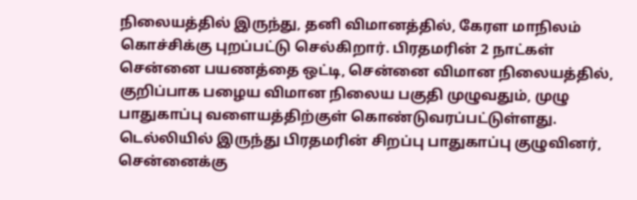நிலையத்தில் இருந்து, தனி விமானத்தில், கேரள மாநிலம் கொச்சிக்கு புறப்பட்டு செல்கிறார். பிரதமரின் 2 நாட்கள் சென்னை பயணத்தை ஒட்டி, சென்னை விமான நிலையத்தில், குறிப்பாக பழைய விமான நிலைய பகுதி முழுவதும், முழு பாதுகாப்பு வளையத்திற்குள் கொண்டுவரப்பட்டுள்ளது. டெல்லியில் இருந்து பிரதமரின் சிறப்பு பாதுகாப்பு குழுவினர், சென்னைக்கு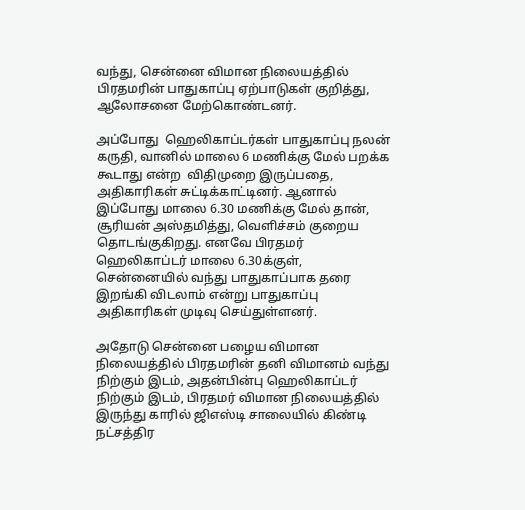வந்து, சென்னை விமான நிலையத்தில் பிரதமரின் பாதுகாப்பு ஏற்பாடுகள் குறித்து, ஆலோசனை மேற்கொண்டனர்.

அப்போது  ஹெலிகாப்டர்கள் பாதுகாப்பு நலன் கருதி, வானில் மாலை 6 மணிக்கு மேல் பறக்க கூடாது என்ற  விதிமுறை இருப்பதை, அதிகாரிகள் சுட்டிக்காட்டினர். ஆனால் இப்போது மாலை 6.30 மணிக்கு மேல் தான், சூரியன் அஸ்தமித்து, வெளிச்சம் குறைய தொடங்குகிறது. எனவே பிரதமர் ஹெலிகாப்டர் மாலை 6.30க்குள், சென்னையில் வந்து பாதுகாப்பாக தரை இறங்கி விடலாம் என்று பாதுகாப்பு அதிகாரிகள் முடிவு செய்துள்ளனர்.

அதோடு சென்னை பழைய விமான நிலையத்தில் பிரதமரின் தனி விமானம் வந்து நிற்கும் இடம், அதன்பின்பு ஹெலிகாப்டர் நிற்கும் இடம், பிரதமர் விமான நிலையத்தில் இருந்து காரில் ஜிஎஸ்டி சாலையில் கிண்டி நட்சத்திர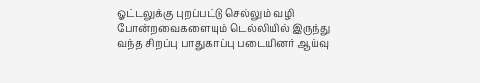ஓட்டலுக்கு புறப்பட்டு செல்லும் வழி போன்றவைகளையும் டெல்லியில் இருந்து வந்த சிறப்பு பாதுகாப்பு படையினர் ஆய்வு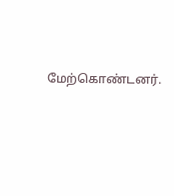மேற்கொண்டனர்.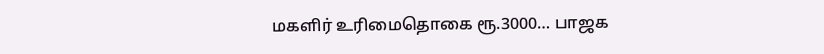மகளிர் உரிமைதொகை ரூ.3000… பாஜக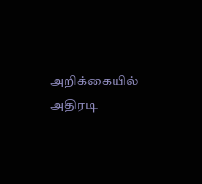அறிக்கையில் அதிரடி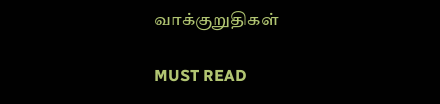வாக்குறுதிகள்

MUST READ